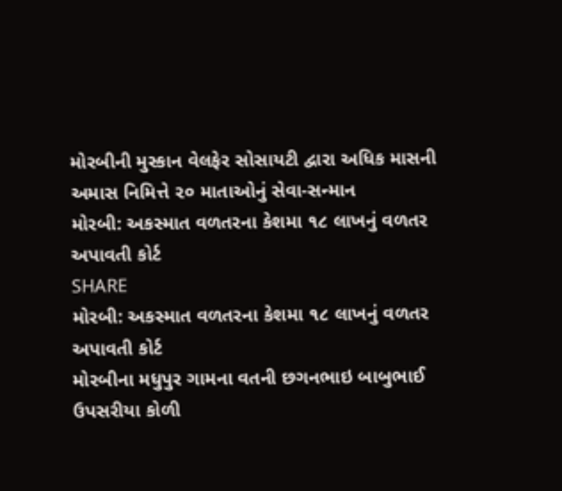મોરબીની મુસ્કાન વેલફેર સોસાયટી દ્વારા અધિક માસની અમાસ નિમિત્તે ૨૦ માતાઓનું સેવા-સન્માન
મોરબી: અકસ્માત વળતરના કેશમા ૧૮ લાખનું વળતર અપાવતી કોર્ટ
SHARE
મોરબી: અકસ્માત વળતરના કેશમા ૧૮ લાખનું વળતર અપાવતી કોર્ટ
મોરબીના મધુપુર ગામના વતની છગનભાઇ બાબુભાઈ ઉપસરીયા કોળી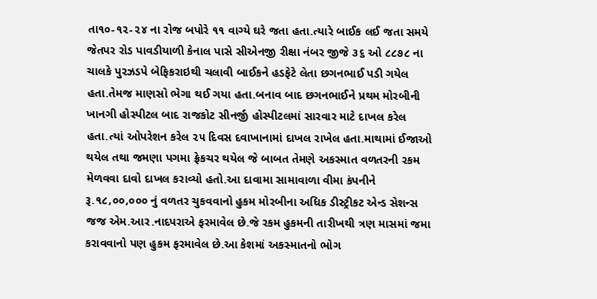તા૧૦-૧૨-૨૪ ના રોજ બપોરે ૧૧ વાગ્યે ઘરે જતા હતા.ત્યારે બાઈક લઈ જતા સમયે જેતપર રોડ પાવડીયાળી કેનાલ પાસે સીએનજી રીક્ષા નંબર જીજે ૩૬ ઓ ૮૮૭૮ ના ચાલકે પુરઝડપે બેફિકરાઇથી ચલાવી બાઈકને હડફેટે લેતા છગનભાઈ પડી ગયેલ હતા.તેમજ માણસો ભેગા થઈ ગયા હતા.બનાવ બાદ છગનભાઈને પ્રથમ મોરબીની ખાનગી હોસ્પીટલ બાદ રાજકોટ સીનર્જી હોસ્પીટલમાં સારવાર માટે દાખલ કરેલ હતા.ત્યાં ઓપરેશન કરેલ ૨૫ દિવસ દવાખાનામાં દાખલ રાખેલ હતા.માથામાં ઈજાઓ થયેલ તથા જમણા પગમા ફ્રેકચર થયેલ જે બાબત તેમણે અકસ્માત વળતરની રકમ મેળવવા દાવો દાખલ કરાવ્યો હતો.આ દાવામા સામાવાળા વીમા કંપનીને રૂ.૧૮,૦૦,૦૦૦ નું વળતર ચુકવવાનો હુકમ મોરબીના અધિક ડીસ્ટ્રીકટ એન્ડ સેશન્સ જજ એમ.આર.નાદપરાએ ફરમાવેલ છે.જે રકમ હુકમની તારીખથી ત્રણ માસમાં જમા કરાવવાનો પણ હુકમ ફરમાવેલ છે.આ કેશમાં અકસ્માતનો ભોગ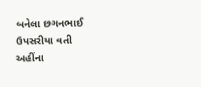બનેલા છગનભાઈ ઉપસરીયા વતી અહીંના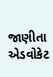જાણીતા એડવોકેટ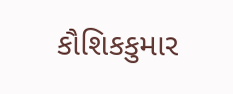કૌશિકકુમાર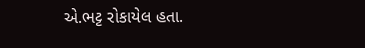એ.ભટ્ટ રોકાયેલ હતા.